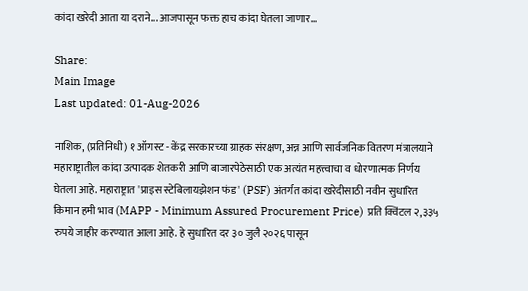कांदा खरेदी आता या दराने... आजपासून फक्त हाच कांदा घेतला जाणार...

Share:
Main Image
Last updated: 01-Aug-2026

नाशिक, (प्रतिनिधी) १ ऑगस्ट - केंद्र सरकारच्या ग्राहक संरक्षण, अन्न आणि सार्वजनिक वितरण मंत्रालयाने महाराष्ट्रातील कांदा उत्पादक शेतकरी आणि बाजारपेठेसाठी एक अत्यंत महत्त्वाचा व धोरणात्मक निर्णय घेतला आहे. महाराष्ट्रात 'प्राइस स्टेबिलायझेशन फंड' (PSF) अंतर्गत कांदा खरेदीसाठी नवीन सुधारित किमान हमी भाव (MAPP - Minimum Assured Procurement Price) प्रति क्विंटल २,३३५ रुपये जाहीर करण्यात आला आहे. हे सुधारित दर ३० जुलै २०२६ पासून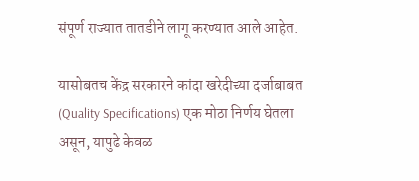संपूर्ण राज्यात तातडीने लागू करण्यात आले आहेत.

यासोबतच केंद्र सरकारने कांदा खरेदीच्या दर्जाबाबत (Quality Specifications) एक मोठा निर्णय घेतला असून, यापुढे केवळ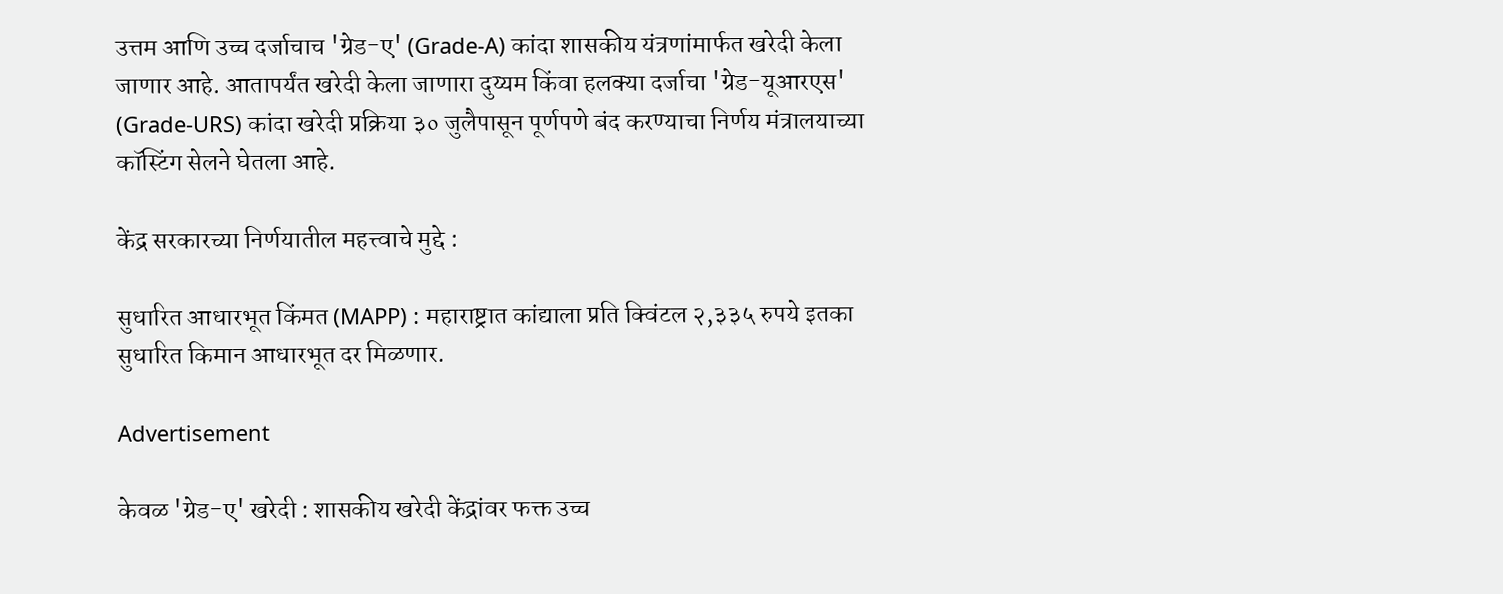उत्तम आणि उच्च दर्जाचाच 'ग्रेड-ए' (Grade-A) कांदा शासकीय यंत्रणांमार्फत खरेदी केला जाणार आहे. आतापर्यंत खरेदी केला जाणारा दुय्यम किंवा हलक्या दर्जाचा 'ग्रेड-यूआरएस' (Grade-URS) कांदा खरेदी प्रक्रिया ३० जुलैपासून पूर्णपणे बंद करण्याचा निर्णय मंत्रालयाच्या कॉस्टिंग सेलने घेतला आहे.

केंद्र सरकारच्या निर्णयातील महत्त्वाचे मुद्दे :

सुधारित आधारभूत किंमत (MAPP) : महाराष्ट्रात कांद्याला प्रति क्विंटल २,३३५ रुपये इतका सुधारित किमान आधारभूत दर मिळणार.

Advertisement

केवळ 'ग्रेड-ए' खरेदी : शासकीय खरेदी केंद्रांवर फक्त उच्च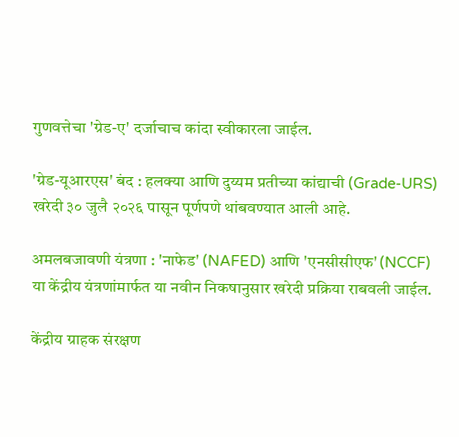गुणवत्तेचा 'ग्रेड-ए' दर्जाचाच कांदा स्वीकारला जाईल.

'ग्रेड-यूआरएस' बंद : हलक्या आणि दुय्यम प्रतीच्या कांद्याची (Grade-URS) खरेदी ३० जुलै २०२६ पासून पूर्णपणे थांबवण्यात आली आहे.

अमलबजावणी यंत्रणा : 'नाफेड' (NAFED) आणि 'एनसीसीएफ' (NCCF) या केंद्रीय यंत्रणांमार्फत या नवीन निकषानुसार खरेदी प्रक्रिया राबवली जाईल.

केंद्रीय ग्राहक संरक्षण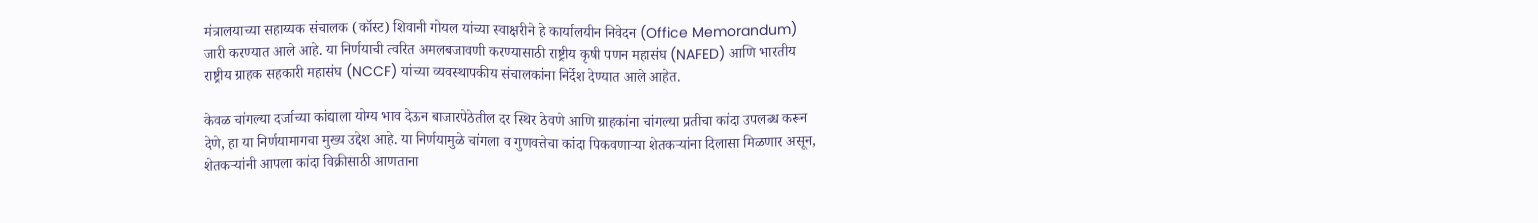मंत्रालयाच्या सहाय्यक संचालक (कॉस्ट) शिवानी गोयल यांच्या स्वाक्षरीने हे कार्यालयीन निवेदन (Office Memorandum) जारी करण्यात आले आहे. या निर्णयाची त्वरित अमलबजावणी करण्यासाठी राष्ट्रीय कृषी पणन महासंघ (NAFED) आणि भारतीय राष्ट्रीय ग्राहक सहकारी महासंघ (NCCF) यांच्या व्यवस्थापकीय संचालकांना निर्देश देण्यात आले आहेत.

केवळ चांगल्या दर्जाच्या कांद्याला योग्य भाव देऊन बाजारपेठेतील दर स्थिर ठेवणे आणि ग्राहकांना चांगल्या प्रतीचा कांदा उपलब्ध करून देणे, हा या निर्णयामागचा मुख्य उद्देश आहे. या निर्णयामुळे चांगला व गुणवत्तेचा कांदा पिकवणाऱ्या शेतकऱ्यांना दिलासा मिळणार असून, शेतकर्‍यांनी आपला कांदा विक्रीसाठी आणताना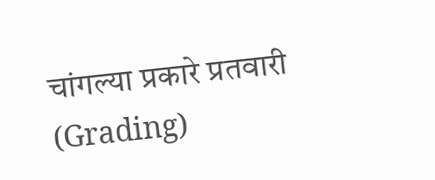चांगल्या प्रकारे प्रतवारी (Grading)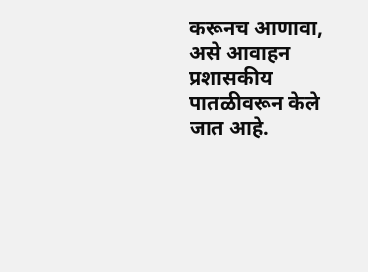करूनच आणावा, असे आवाहन प्रशासकीय पातळीवरून केले जात आहे.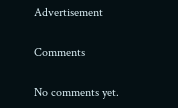Advertisement

Comments

No comments yet.